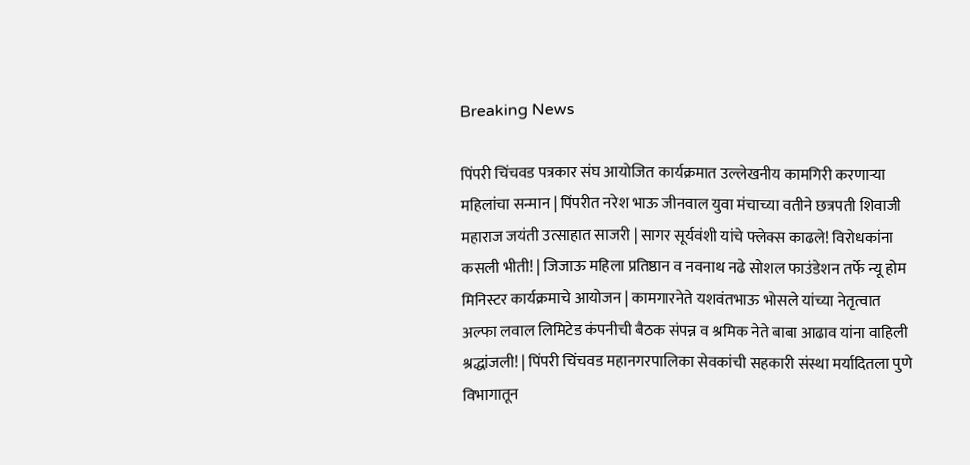Breaking News

पिंपरी चिंचवड पत्रकार संघ आयोजित कार्यक्रमात उल्लेखनीय कामगिरी करणाऱ्या महिलांचा सन्मान | पिंपरीत नरेश भाऊ जीनवाल युवा मंचाच्या वतीने छत्रपती शिवाजी महाराज जयंती उत्साहात साजरी | सागर सूर्यवंशी यांचे फ्लेक्स काढले! विरोधकांना कसली भीती! | जिजाऊ महिला प्रतिष्ठान व नवनाथ नढे सोशल फाउंडेशन तर्फे न्यू होम मिनिस्टर कार्यक्रमाचे आयोजन | कामगारनेते यशवंतभाऊ भोसले यांच्या नेतृत्वात अल्फा लवाल लिमिटेड कंपनीची बैठक संपन्न व श्रमिक नेते बाबा आढाव यांना वाहिली श्रद्धांजली! | पिंपरी चिंचवड महानगरपालिका सेवकांची सहकारी संस्था मर्यादितला पुणे विभागातून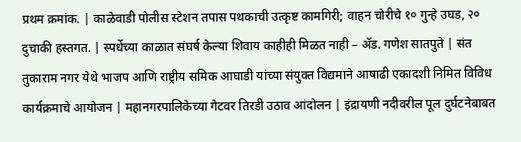प्रथम क्रमांक. | काळेवाडी पोलीस स्टेशन तपास पथकाची उत्कृष्ट कामगिरी; वाहन चोरीचे १० गुन्हे उघड, २० दुचाकी हस्तगत. | स्पर्धेच्या काळात संघर्ष केल्या शिवाय काहीही मिळत नाही – ॲड. गणेश सातपुते | संत तुकाराम नगर येथे भाजप आणि राष्ट्रीय समिक आघाडी यांच्या संयुक्त विद्यमाने आषाढी एकादशी निमित विविध कार्यक्रमाचे आयोजन | महानगरपालिकेच्या गेटवर तिरडी उठाव आंदोलन | इंद्रायणी नदीवरील पूल दुर्घटनेबाबत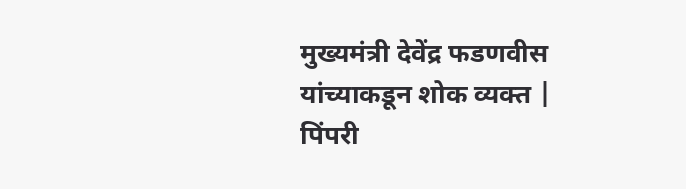मुख्यमंत्री देवेंद्र फडणवीस यांच्याकडून शोक व्यक्त | पिंपरी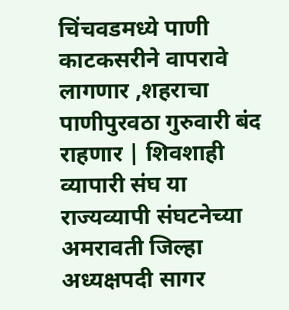चिंचवडमध्ये पाणी काटकसरीने वापरावे लागणार ,शहराचा पाणीपुरवठा गुरुवारी बंद राहणार | शिवशाही व्यापारी संघ या राज्यव्यापी संघटनेच्या अमरावती जिल्हा अध्यक्षपदी सागर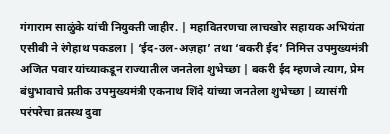गंगाराम साळुंके यांची नियुक्ती जाहीर. | महावितरणचा लाचखोर सहायक अभियंता एसीबी ने रंगेहाथ पकडला | ‘ईद-उल-अज़हा’ तथा ‘बकरी ईद’ निमित्त उपमुख्यमंत्री अजित पवार यांच्याकडून राज्यातील जनतेला शुभेच्छा | बकरी ईद म्हणजे त्याग, प्रेम बंधुभावाचे प्रतीक उपमुख्यमंत्री एकनाथ शिंदे यांच्या जनतेला शुभेच्छा | व्यासंगी परंपरेचा व्रतस्थ दुवा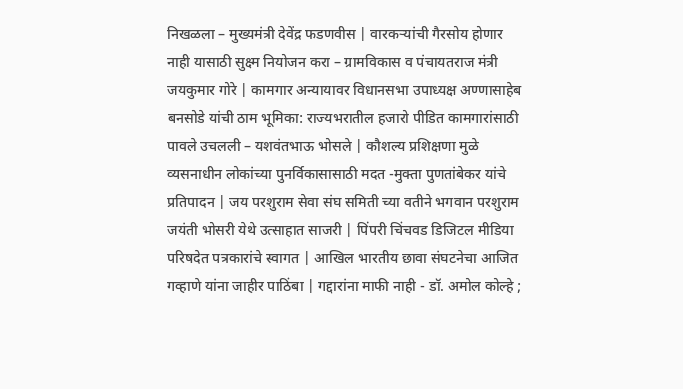निखळला – मुख्यमंत्री देवेंद्र फडणवीस | वारकऱ्यांची गैरसोय होणार नाही यासाठी सुक्ष्म नियोजन करा – ग्रामविकास व पंचायतराज मंत्री जयकुमार गोरे | कामगार अन्यायावर विधानसभा उपाध्यक्ष अण्णासाहेब बनसोडे यांची ठाम भूमिका: राज्यभरातील हजारो पीडित कामगारांसाठी पावले उचलली – यशवंतभाऊ भोसले | कौशल्य प्रशिक्षणा मुळे व्यसनाधीन लोकांच्या पुनर्विकासासाठी मदत -मुक्ता पुणतांबेकर यांचे प्रतिपादन | जय परशुराम सेवा संघ समिती च्या वतीने भगवान परशुराम जयंती भोसरी येथे उत्साहात साजरी | पिंपरी चिंचवड डिजिटल मीडिया परिषदेत पत्रकारांचे स्वागत | आखिल भारतीय छावा संघटनेचा आजित गव्हाणे यांना जाहीर पाठिंबा | गद्दारांना माफी नाही - डॉ. अमोल कोल्हे ;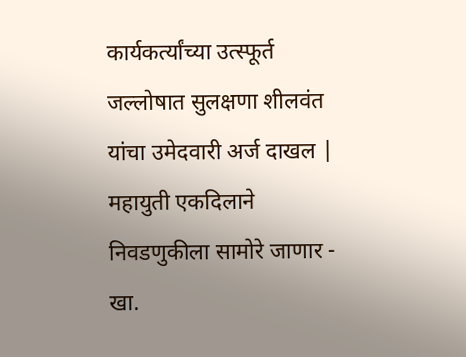कार्यकर्त्यांच्या उत्स्फूर्त जल्लोषात सुलक्षणा शीलवंत यांचा उमेदवारी अर्ज दाखल | महायुती एकदिलाने निवडणुकीला सामोरे जाणार - खा.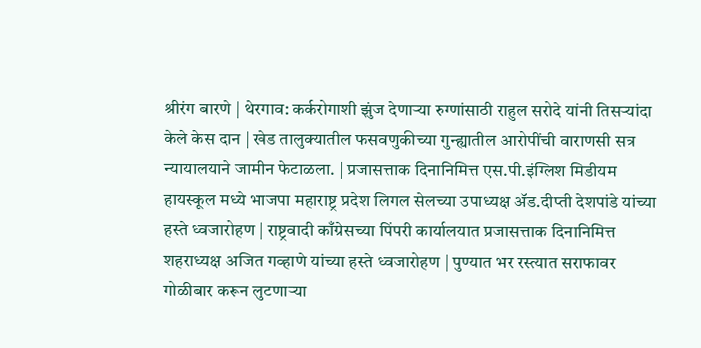श्रीरंग बारणे | थेरगाव: कर्करोगाशी झुंज देणाऱ्या रुग्णांसाठी राहुल सरोदे यांनी तिसऱ्यांदा केले केस दान | खेड तालुक्यातील फसवणुकीच्या गुन्ह्यातील आरोपींची वाराणसी सत्र न्यायालयाने जामीन फेटाळला. | प्रजासत्ताक दिनानिमित्त एस.पी.इंग्लिश मिडीयम हायस्कूल मध्ये भाजपा महाराष्ट्र प्रदेश लिगल सेलच्या उपाध्यक्ष ॲड.दीप्ती देशपांडे यांच्या हस्ते ध्वजारोहण | राष्ट्रवादी काँग्रेसच्या पिंपरी कार्यालयात प्रजासत्ताक दिनानिमित्त शहराध्यक्ष अजित गव्हाणे यांच्या हस्ते ध्वजारोहण | पुण्यात भर रस्त्यात सराफावर गोळीबार करून लुटणाऱ्या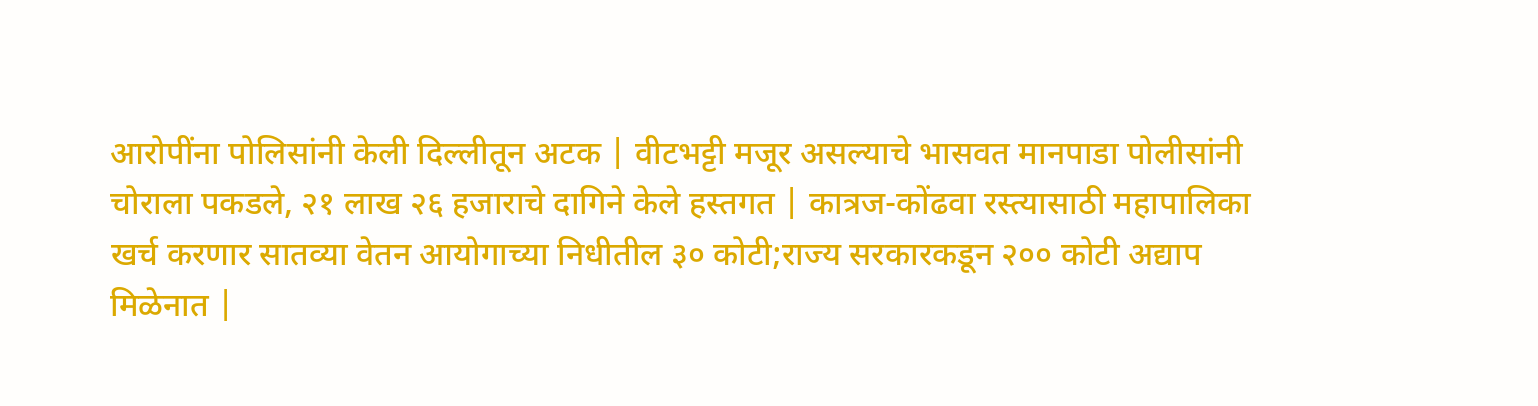आरोपींना पोलिसांनी केली दिल्लीतून अटक | वीटभट्टी मजूर असल्याचे भासवत मानपाडा पोलीसांनी चोराला पकडले, २१ लाख २६ हजाराचे दागिने केले हस्तगत | कात्रज-कोंढवा रस्त्यासाठी महापालिका खर्च करणार सातव्या वेतन आयोगाच्या निधीतील ३० कोटी;राज्य सरकारकडून २०० कोटी अद्याप मिळेनात |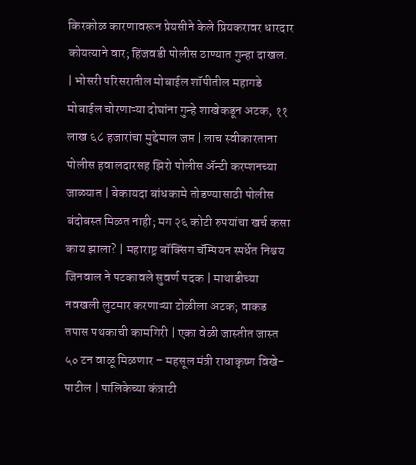किरकोळ कारणावरून प्रेयसीने केले प्रियकरावर धारदार कोयत्याने वार; हिंजवडी पोलीस ठाण्यात गुन्हा दाखल. | भोसरी परिसरातील मोबाईल शॉपीतील महागडे मोबाईल चोरणाऱ्या दोघांना गुन्हे शाखेकडून अटक, ११ लाख ६८ हजारांचा मुद्देमाल जप्त | लाच स्वीकारताना पोलीस हवालदारसह झिरो पोलीस अ‍ॅन्टी करप्शनच्या जाळ्यात | बेकायदा बांधकामे तोडण्यासाठी पोलीस बंदोबस्त मिळत नाही; मग २६ कोटी रुपयांचा खर्च कसा काय झाला? | महाराष्ट्र बॉक्सिंग चॅम्पियन स्पर्धेत निश्चय जिनवाल ने पटकावले सुवर्ण पदक | माथाडीच्या नवखली लुटमार करणाऱ्या टोळीला अटक; वाकड तपास पथकाची कामगिरी | एका वेळी जास्तीत जास्त ५० टन वाळू मिळणार – महसूल मंत्री राधाकृष्ण विखे-पाटील | पालिकेच्या कंत्राटी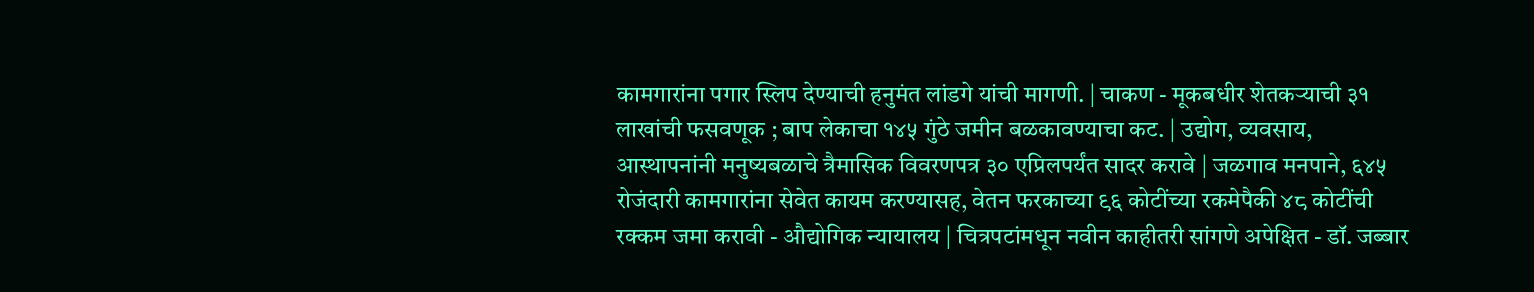कामगारांना पगार स्लिप देण्याची हनुमंत लांडगे यांची मागणी. | चाकण - मूकबधीर शेतकऱ्याची ३१ लाखांची फसवणूक ; बाप लेकाचा १४५ गुंठे जमीन बळकावण्याचा कट. | उद्योग, व्यवसाय, आस्थापनांनी मनुष्यबळाचे त्रैमासिक विवरणपत्र ३० एप्रिलपर्यंत सादर करावे | जळगाव मनपाने, ६४५ रोजंदारी कामगारांना सेवेत कायम करण्यासह, वेतन फरकाच्या ९६ कोटींच्या रकमेपैकी ४८ कोटींची रक्कम जमा करावी - औद्योगिक न्यायालय | चित्रपटांमधून नवीन काहीतरी सांगणे अपेक्षित - डॉ. जब्बार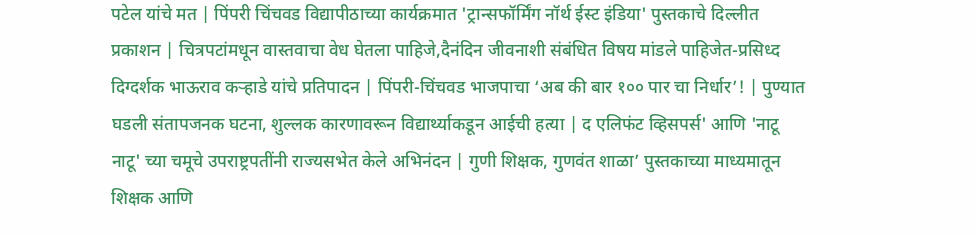पटेल यांचे मत | पिंपरी चिंचवड विद्यापीठाच्या कार्यक्रमात 'ट्रान्सफॉर्मिंग नॉर्थ ईस्ट इंडिया' पुस्तकाचे दिल्लीत प्रकाशन | चित्रपटांमधून वास्तवाचा वेध घेतला पाहिजे,दैनंदिन जीवनाशी संबंधित विषय मांडले पाहिजेत-प्रसिध्द दिग्दर्शक भाऊराव कऱ्हाडे यांचे प्रतिपादन | पिंपरी-चिंचवड भाजपाचा ‘अब की बार १०० पार चा निर्धार’! | पुण्यात घडली संतापजनक घटना, शुल्लक कारणावरून विद्यार्थ्याकडून आईची हत्या | द एलिफंट व्हिसपर्स' आणि 'नाटू नाटू' च्या चमूचे उपराष्ट्रपतींनी राज्यसभेत केले अभिनंदन | गुणी शिक्षक, गुणवंत शाळा’ पुस्तकाच्या माध्यमातून शिक्षक आणि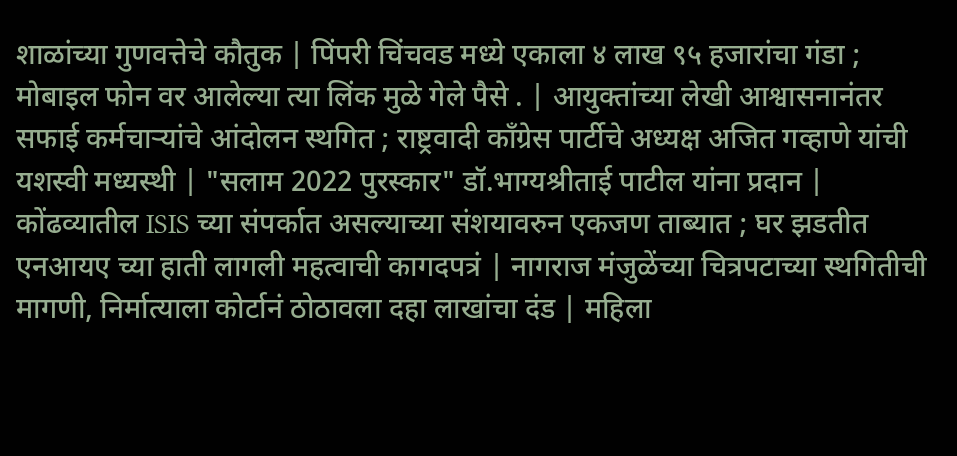शाळांच्या गुणवत्तेचे कौतुक | पिंपरी चिंचवड मध्ये एकाला ४ लाख ९५ हजारांचा गंडा ; मोबाइल फोन वर आलेल्या त्या लिंक मुळे गेले पैसे . | आयुक्तांच्या लेखी आश्वासनानंतर सफाई कर्मचाऱ्यांचे आंदोलन स्थगित ; राष्ट्रवादी काँग्रेस पार्टीचे अध्यक्ष अजित गव्हाणे यांची यशस्वी मध्यस्थी | "सलाम 2022 पुरस्कार" डॉ.भाग्यश्रीताई पाटील यांना प्रदान | कोंढव्यातील ISIS च्या संपर्कात असल्याच्या संशयावरुन एकजण ताब्यात ; घर झडतीत एनआयए च्या हाती लागली महत्वाची कागदपत्रं | नागराज मंजुळेंच्या चित्रपटाच्या स्थगितीची मागणी, निर्मात्याला कोर्टानं ठोठावला दहा लाखांचा दंड | महिला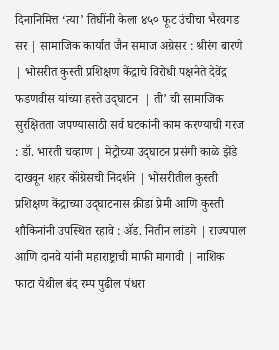दिनानिमित्त ‘त्या’ तिघींनी केला ४५० फूट उंचीचा भैरवगड सर | सामाजिक कार्यात जैन समाज अग्रेसर : श्रीरंग बारणे | भोसरीत कुस्ती प्रशिक्षण केंद्राचे विरोधी पक्षनेते देवेंद्र फडणवीस यांच्या हस्ते उद्‌घाटन  | ती’ ची सामाजिक सुरक्षितता जपण्यासाठी सर्व घटकांनी काम करण्याची गरज : डॉ. भारती चव्हाण | मेट्रोच्या उद्‌घाटन प्रसंगी काळे झेंडे दाखवून शहर कॉंग्रेसची निदर्शने | भोसरीतील कुस्ती प्रशिक्षण केंद्राच्या उद्‌घाटनास क्रीडा प्रेमी आणि कुस्ती शौकिनांनी उपस्थित रहावे : ॲड. नितीन लांडगे | राज्यपाल आणि दानवे यांनी महाराष्ट्राची माफी मागावी | नाशिक फाटा येथील बंद रम्प पुढील पंधरा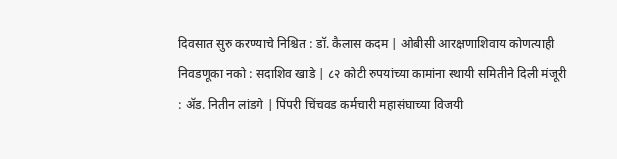दिवसात सुरु करण्याचे निश्चित : डॉ. कैलास कदम | ओबीसी आरक्षणाशिवाय कोणत्याही निवडणूका नको : सदाशिव खाडे | ८२ कोटी रुपयांच्या कामांना स्थायी समितीने दिली मंजूरी : ॲड. नितीन लांडगे | पिंपरी चिंचवड कर्मचारी महासंघाच्या विजयी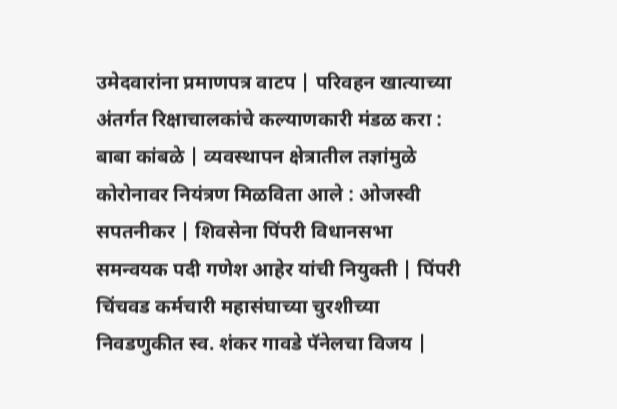उमेदवारांना प्रमाणपत्र वाटप | परिवहन खात्याच्या अंतर्गत रिक्षाचालकांचे कल्याणकारी मंडळ करा : बाबा कांबळे | व्यवस्थापन क्षेत्रातील तज्ञांमुळे कोरोनावर नियंत्रण मिळविता आले : ओजस्वी सपतनीकर | शिवसेना पिंपरी विधानसभा समन्वयक पदी गणेश आहेर यांची नियुक्ती | पिंपरी चिंचवड कर्मचारी महासंघाच्या चुरशीच्या निवडणुकीत स्व. शंकर गावडे पॅनेलचा विजय |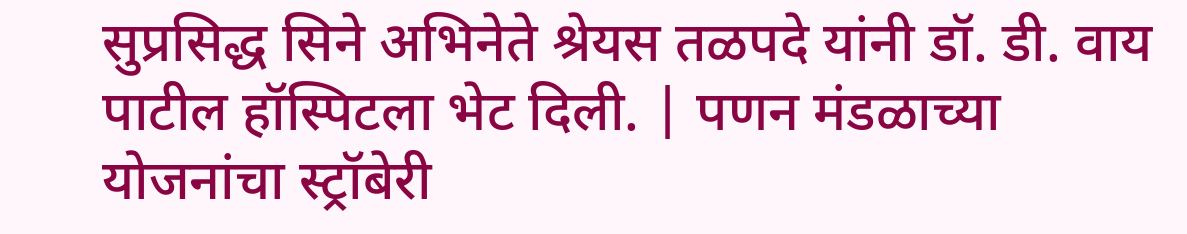सुप्रसिद्ध सिने अभिनेते श्रेयस तळपदे यांनी डॉ. डी. वाय पाटील हॉस्पिटला भेट दिली. | पणन मंडळाच्या योजनांचा स्ट्रॉबेरी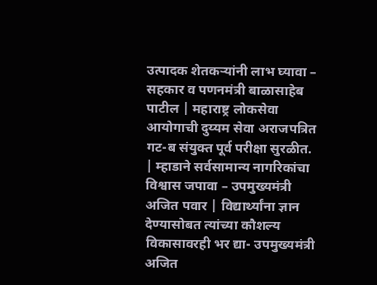उत्पादक शेतकऱ्यांनी लाभ घ्यावा – सहकार व पणनमंत्री बाळासाहेब पाटील | महाराष्ट्र लोकसेवा आयोगाची दुय्यम सेवा अराजपत्रित गट-ब संयुक्त पूर्व परीक्षा सुरळीत. | म्हाडाने सर्वसामान्य नागरिकांचा विश्वास जपावा – उपमुख्यमंत्री अजित पवार | विद्यार्थ्यांना ज्ञान देण्यासोबत त्यांच्या कौशल्य विकासावरही भर द्या- उपमुख्यमंत्री अजित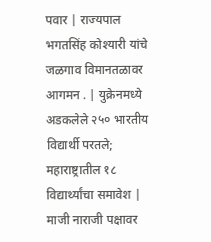पवार | राज्यपाल भगतसिंह कोश्यारी यांचे जळगाव विमानतळावर आगमन . | युक्रेनमध्ये अडकलेले २५० भारतीय विद्यार्थी परतले; महाराष्ट्रातील १८ विद्यार्थ्यांचा समावेश | माजी नाराजी पक्षावर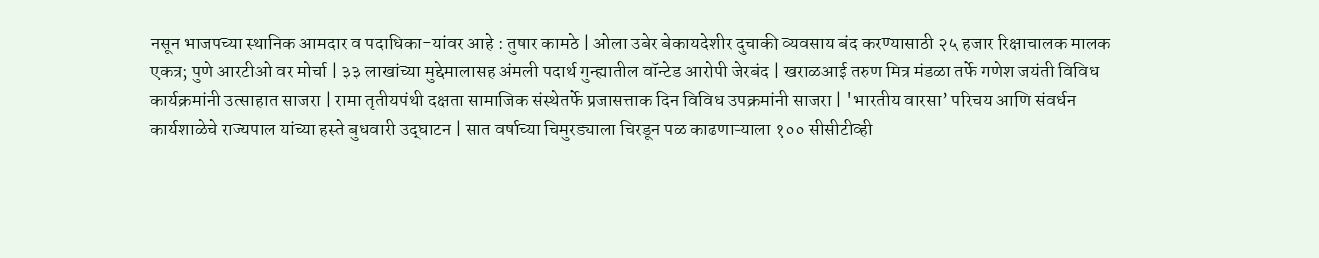नसून भाजपच्या स्थानिक आमदार व पदाधिका-यांवर आहे : तुषार कामठे | ओला उबेर बेकायदेशीर दुचाकी व्यवसाय बंद करण्यासाठी २५ हजार रिक्षाचालक मालक एकत्र; पुणे आरटीओ वर मोर्चा | ३३ लाखांच्या मुद्देमालासह अंमली पदार्थ गुन्ह्यातील वॉन्टेड आरोपी जेरबंद | खराळआई तरुण मित्र मंडळा तर्फे गणेश जयंती विविध कार्यक्रमांनी उत्साहात साजरा | रामा तृतीयपंथी दक्षता सामाजिक संस्थेतर्फे प्रजासत्ताक दिन विविध उपक्रमांनी साजरा | 'भारतीय वारसा’ परिचय आणि संवर्धन कार्यशाळेचे राज्यपाल यांच्या हस्ते बुधवारी उद्‌घाटन | सात वर्षाच्या चिमुरड्याला चिरडून पळ काढणाऱ्याला १०० सीसीटीव्ही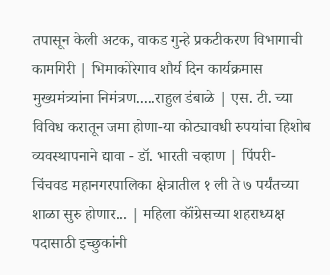तपासून केली अटक, वाकड गुन्हे प्रकटीकरण विभागाची कामगिरी | भिमाकोरेगाव शौर्य दिन कार्यक्रमास मुख्यमंत्र्यांना निमंत्रण.....राहुल डंबाळे | एस. टी. च्या विविध करातून जमा होणा-या कोट्यावधी रुपयांचा हिशोब व्यवस्थापनाने द्यावा - डॉ. भारती चव्हाण | पिंपरी-चिंचवड महानगरपालिका क्षेत्रातील १ ली ते ७ पर्यंतच्या शाळा सुरु होणार... | महिला कॉंग्रेसच्या शहराध्यक्ष पदासाठी इच्छुकांनी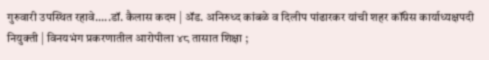गुरुवारी उपस्थित रहावे.....डॉ. कैलास कदम | ॲड. अनिरुध्द कांबळे व दिलीप पांढारकर यांची शहर कॉंग्रेस कार्याध्यक्षपदी नियुक्ती | विनयभंग प्रकरणातील आरोपीला ४८ तासात शिक्षा ;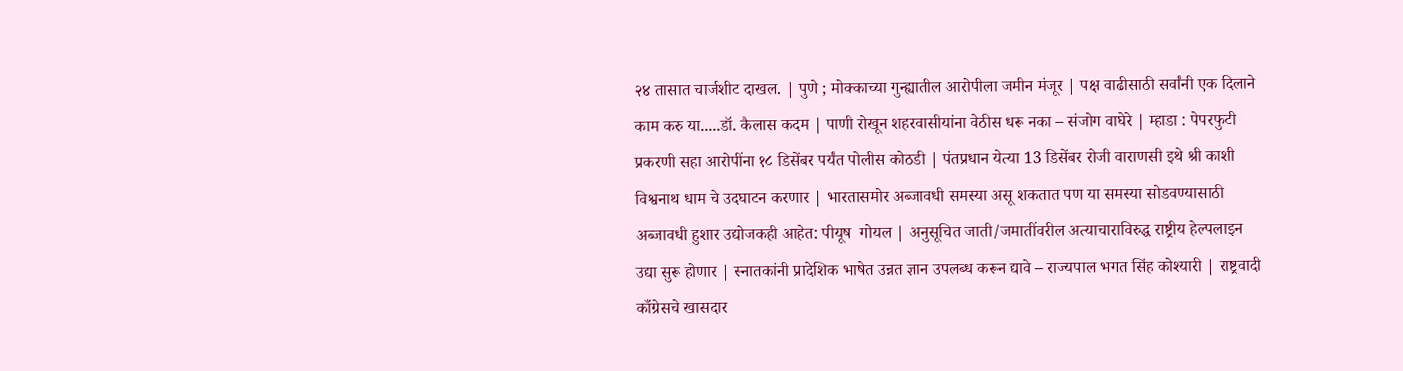२४ तासात चार्जशीट दाखल. | पुणे ; मोक्काच्या गुन्ह्यातील आरोपीला जमीन मंजूर | पक्ष वाढीसाठी सर्वांनी एक दिलाने काम करु या.....डॉ. कैलास कदम | पाणी रोखून शहरवासीयांना वेठीस धरू नका – संजोग वाघेरे | म्हाडा : पेपरफुटी प्रकरणी सहा आरोपींना १८ डिसेंबर पर्यंत पोलीस कोठडी | पंतप्रधान येत्या 13 डिसेंबर रोजी वाराणसी इथे श्री काशी  विश्वनाथ धाम चे उदघाटन करणार | भारतासमोर अब्जावधी समस्या असू शकतात पण या समस्या सोडवण्यासाठी अब्जावधी हुशार उद्योजकही आहेत: पीयूष  गोयल | अनुसूचित जाती/जमातींवरील अत्याचाराविरुद्ध राष्ट्रीय हेल्पलाइन उद्या सुरू होणार | स्नातकांनी प्रादेशिक भाषेत उन्नत ज्ञान उपलब्ध करून द्यावे – राज्यपाल भगत सिंह कोश्यारी | राष्ट्रवादी काँग्रेसचे खासदार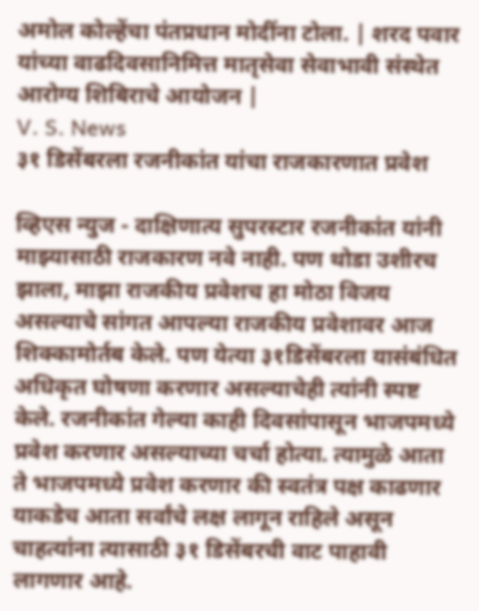अमोल कोल्हेंचा पंतप्रधान मोदींना टोला. | शरद पवार यांच्या वाढदिवसानिमित्त मातृसेवा सेवाभावी संस्थेत आरोग्य शिबिराचे आयोजन |
V. S. News
३१ डिसेंबरला रजनीकांत यांचा राजकारणात प्रवेश

व्हिएस न्युज - दाक्षिणात्य सुपरस्टार रजनीकांत यांनी माझ्यासाठी राजकारण नवे नाही. पण थोडा उशीरच झाला, माझा राजकीय प्रवेशच हा मोठा विजय असल्याचे सांगत आपल्या राजकीय प्रवेशावर आज शिक्कामोर्तब केले. पण येत्या ३१डिसेंबरला यासंबंधित अधिकृत घोषणा करणार असल्याचेही त्यांनी स्पष्ट केले. रजनीकांत गेल्या काही दिवसांपासून भाजपमध्ये प्रवेश करणार असल्याच्या चर्चा होत्या. त्यामुळे आता ते भाजपमध्ये प्रवेश करणार की स्वतंत्र पक्ष काढणार याकडेच आता सर्वांचे लक्ष लागून राहिले असून चाहत्यांना त्यासाठी ३१ डिसेंबरची वाट पाहावी लागणार आहे.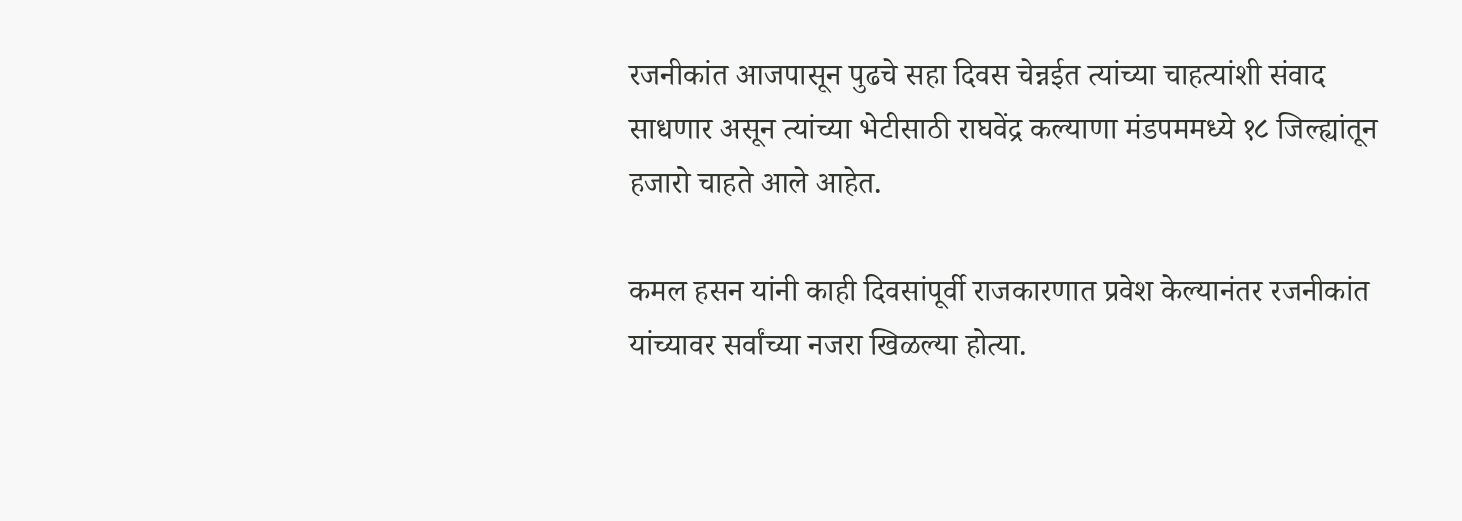रजनीकांत आजपासून पुढचे सहा दिवस चेन्नईत त्यांच्या चाहत्यांशी संवाद साधणार असून त्यांच्या भेटीसाठी राघवेंद्र कल्याणा मंडपममध्ये १८ जिल्ह्यांतून हजारो चाहते आले आहेत.

कमल हसन यांनी काही दिवसांपूर्वी राजकारणात प्रवेश केल्यानंतर रजनीकांत यांच्यावर सर्वांच्या नजरा खिळल्या होत्या.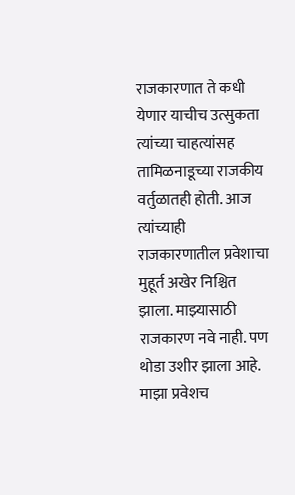राजकारणात ते कधी येणार याचीच उत्सुकता त्यांच्या चाहत्यांसह तामिळनाडूच्या राजकीय वर्तुळातही होती. आज त्यांच्याही राजकारणातील प्रवेशाचा मुहूर्त अखेर निश्चित झाला. माझ्यासाठी राजकारण नवे नाही. पण थोडा उशीर झाला आहे. माझा प्रवेशच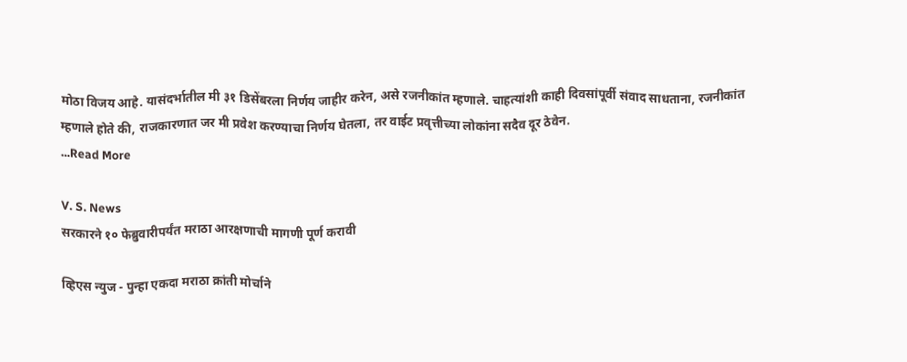मोठा विजय आहे. यासंदर्भातील मी ३१ डिसेंबरला निर्णय जाहीर करेन, असे रजनीकांत म्हणाले. चाहत्यांशी काही दिवसांपूर्वी संवाद साधताना, रजनीकांत म्हणाले होते की, राजकारणात जर मी प्रवेश करण्याचा निर्णय घेतला, तर वाईट प्रवृत्तीच्या लोकांना सदैव दूर ठेवेन.
...Read More

V. S. News
सरकारने १० फेब्रुवारीपर्यंत मराठा आरक्षणाची मागणी पूर्ण करावी

व्हिएस न्युज - पुन्हा एकदा मराठा क्रांती मोर्चाने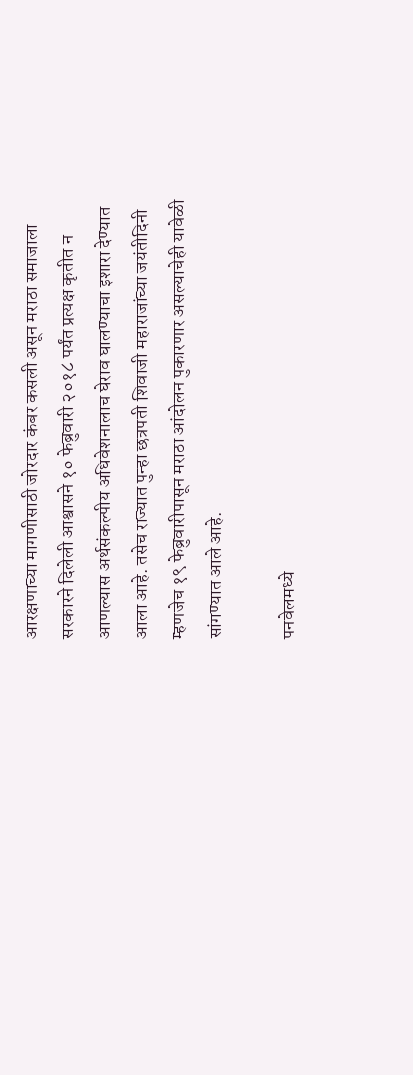आरक्षणाच्या मागणीसाठी जोरदार कंबर कसली असून मराठा समाजाला सरकारने दिलेली आश्वासने १० फेब्रुवारी २०१८ पर्यंत प्रत्यक्ष कृतीत न आणल्यास अर्थसंकल्पीय अधिवेशनालाच घेराव घालण्याचा इशारा देण्यात आला आहे. तसेच राज्यात पुन्हा छत्रपती शिवाजी महाराजांच्या जयंतीदिनी म्हणजेच १९ फेब्रुवारीपासून मराठा आंदोलन पुकारणार असल्याचेही यावेळी सांगण्यात आले आहे.

पनवेलमध्ये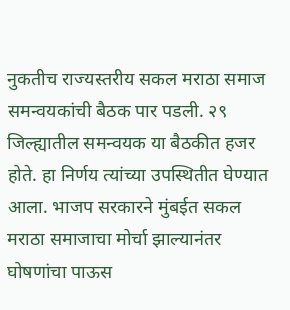नुकतीच राज्यस्तरीय सकल मराठा समाज समन्वयकांची बैठक पार पडली. २९ जिल्ह्यातील समन्वयक या बैठकीत हजर होते. हा निर्णय त्यांच्या उपस्थितीत घेण्यात आला. भाजप सरकारने मुंबईत सकल मराठा समाजाचा मोर्चा झाल्यानंतर घोषणांचा पाऊस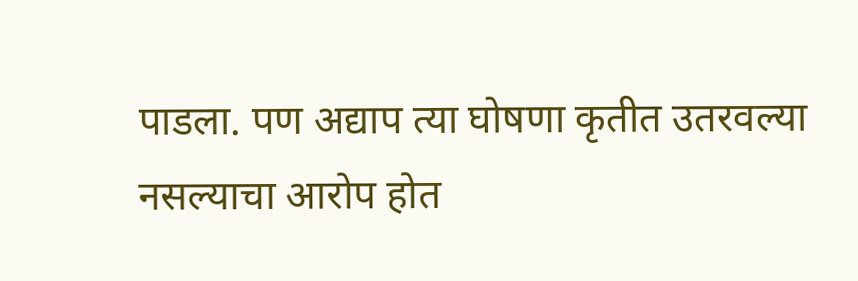पाडला. पण अद्याप त्या घोषणा कृतीत उतरवल्या नसल्याचा आरोप होत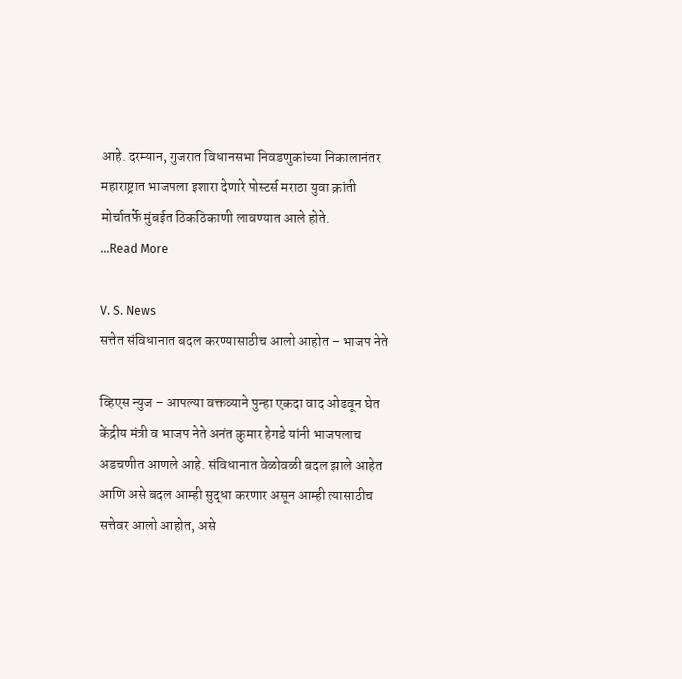आहे. दरम्यान, गुजरात विधानसभा निवडणुकांच्या निकालानंतर महाराष्ट्रात भाजपला इशारा देणारे पोस्टर्स मराठा युवा क्रांती मोर्चातर्फे मुंबईत ठिकठिकाणी लावण्यात आले होते.
...Read More

V. S. News
सत्तेत संविधानात बदल करण्यासाठीच आलो आहोत – भाजप नेते

व्हिएस न्युज – आपल्या वक्तव्याने पुन्हा एकदा वाद ओढवून घेत केंद्रीय मंत्री व भाजप नेते अनंत कुमार हेगडे यांनी भाजपलाच अडचणीत आणले आहे. संविधानात वेळोवळी बदल झाले आहेत आणि असे बदल आम्ही सुद्धा करणार असून आम्ही त्यासाठीच सत्तेवर आलो आहोत, असे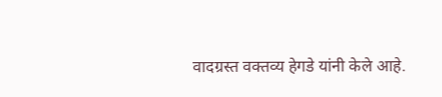वादग्रस्त वक्तव्य हेगडे यांनी केले आहे.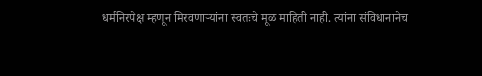धर्मनिरपेक्ष म्हणून मिरवणाऱ्यांना स्वतःचे मूळ माहिती नाही. त्यांना संविधानानेच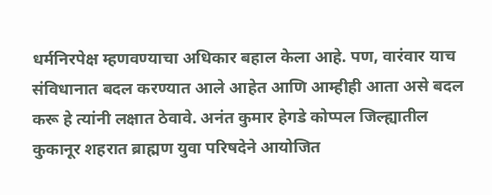धर्मनिरपेक्ष म्हणवण्याचा अधिकार बहाल केला आहे. पण, वारंवार याच संविधानात बदल करण्यात आले आहेत आणि आम्हीही आता असे बदल करू हे त्यांनी लक्षात ठेवावे. अनंत कुमार हेगडे कोप्पल जिल्ह्यातील कुकानूर शहरात ब्राह्मण युवा परिषदेने आयोजित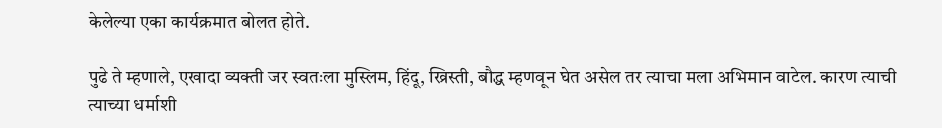केलेल्या एका कार्यक्रमात बोलत होते.

पुढे ते म्हणाले, एखादा व्यक्ती जर स्वतःला मुस्लिम, हिंदू, ख्रिस्ती, बौद्ध म्हणवून घेत असेल तर त्याचा मला अभिमान वाटेल. कारण त्याची त्याच्या धर्माशी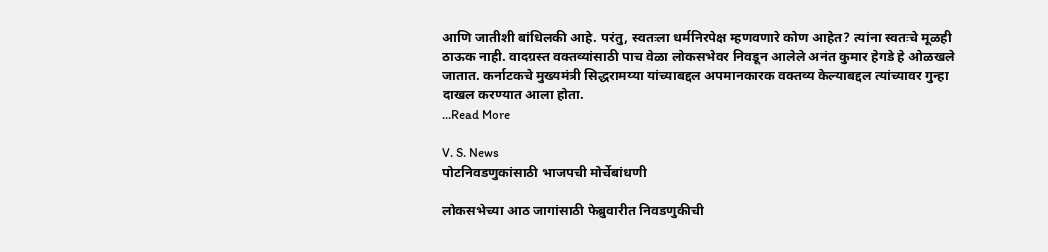आणि जातीशी बांधिलकी आहे. परंतु, स्वतःला धर्मनिरपेक्ष म्हणवणारे कोण आहेत? त्यांना स्वतःचे मूळही ठाऊक नाही. वादग्रस्त वक्तव्यांसाठी पाच वेळा लोकसभेवर निवडून आलेले अनंत कुमार हेगडे हे ओळखले जातात. कर्नाटकचे मुख्यमंत्री सिद्धरामय्या यांच्याबद्दल अपमानकारक वक्तव्य केल्याबद्दल त्यांच्यावर गुन्हा दाखल करण्यात आला होता.
...Read More

V. S. News
पोटनिवडणुकांसाठी भाजपची मोर्चेबांधणी

लोकसभेच्या आठ जागांसाठी फेब्रुवारीत निवडणुकीची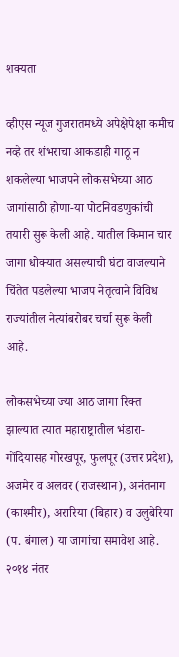शक्यता

व्हीएस न्यूज गुजरातमध्ये अपेक्षेपेक्षा कमीच नव्हे तर शंभराचा आकडाही गाठू न शकलेल्या भाजपने लोकसभेच्या आठ जागांसाठी होणा-या पोटनिवडणुकांची तयारी सुरू केली आहे. यातील किमान चार जागा धोक्यात असल्याची घंटा वाजल्याने चिंतेत पडलेल्या भाजप नेतृत्वाने विविध राज्यांतील नेत्यांबरोबर चर्चा सुरू केली आहे.

लोकसभेच्या ज्या आठ जागा रिक्त झाल्यात त्यात महाराष्ट्रातील भंडारा-गोंदियासह गोरखपूर, फुलपूर (उत्तर प्रदेश), अजमेर व अलवर (राजस्थान), अनंतनाग (काश्मीर), अरारिया (बिहार) व उलुबेरिया (प. बंगाल) या जागांचा समावेश आहे. २०१४ नंतर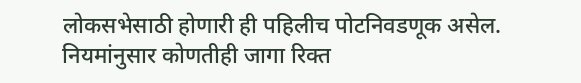लोकसभेसाठी होणारी ही पहिलीच पोटनिवडणूक असेल. नियमांनुसार कोणतीही जागा रिक्त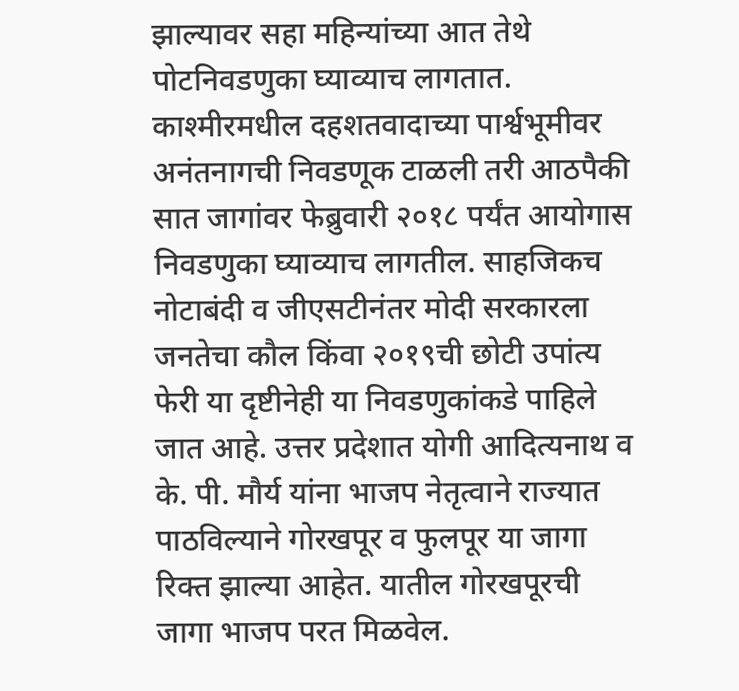झाल्यावर सहा महिन्यांच्या आत तेथे पोटनिवडणुका घ्याव्याच लागतात. काश्मीरमधील दहशतवादाच्या पार्श्वभूमीवर अनंतनागची निवडणूक टाळली तरी आठपैकी सात जागांवर फेब्रुवारी २०१८ पर्यंत आयोगास निवडणुका घ्याव्याच लागतील. साहजिकच नोटाबंदी व जीएसटीनंतर मोदी सरकारला जनतेचा कौल किंवा २०१९ची छोटी उपांत्य फेरी या दृष्टीनेही या निवडणुकांकडे पाहिले जात आहे. उत्तर प्रदेशात योगी आदित्यनाथ व के. पी. मौर्य यांना भाजप नेतृत्वाने राज्यात पाठविल्याने गोरखपूर व फुलपूर या जागा रिक्त झाल्या आहेत. यातील गोरखपूरची जागा भाजप परत मिळवेल.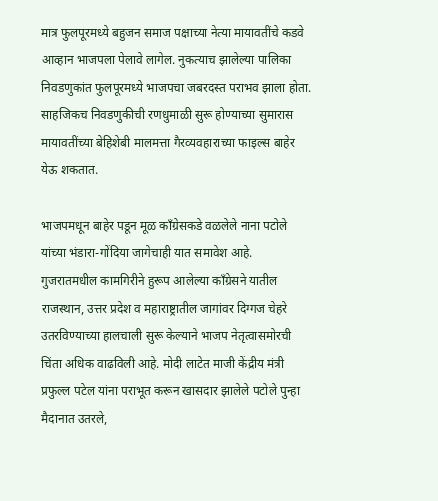मात्र फुलपूरमध्ये बहुजन समाज पक्षाच्या नेत्या मायावतींचे कडवे आव्हान भाजपला पेलावे लागेल. नुकत्याच झालेल्या पालिका निवडणुकांत फुलपूरमध्ये भाजपचा जबरदस्त पराभव झाला होता. साहजिकच निवडणुकीची रणधुमाळी सुरू होण्याच्या सुमारास मायावतींच्या बेहिशेबी मालमत्ता गैरव्यवहाराच्या फाइल्स बाहेर येऊ शकतात.

भाजपमधून बाहेर पडून मूळ काँग्रेसकडे वळलेले नाना पटोले यांच्या भंडारा-गोंदिया जागेचाही यात समावेश आहे. गुजरातमधील कामगिरीने हुरूप आलेल्या काँग्रेसने यातील राजस्थान, उत्तर प्रदेश व महाराष्ट्रातील जागांवर दिग्गज चेहरे उतरविण्याच्या हालचाली सुरू केल्याने भाजप नेतृत्वासमोरची चिंता अधिक वाढविली आहे. मोदी लाटेत माजी केंद्रीय मंत्री प्रफुल्ल पटेल यांना पराभूत करून खासदार झालेले पटोले पुन्हा मैदानात उतरले,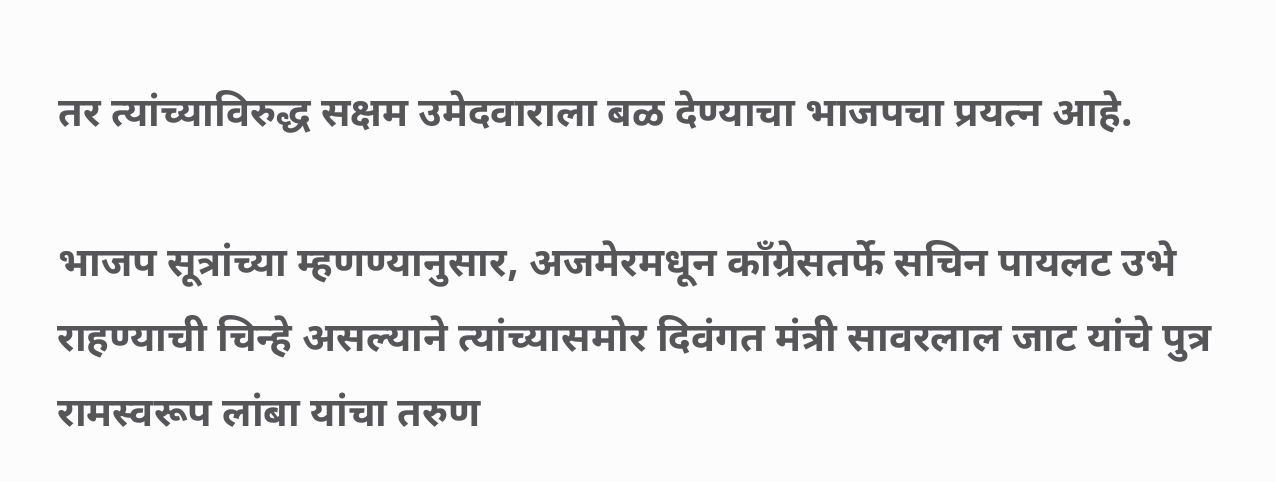तर त्यांच्याविरुद्ध सक्षम उमेदवाराला बळ देण्याचा भाजपचा प्रयत्न आहे.

भाजप सूत्रांच्या म्हणण्यानुसार, अजमेरमधून काँग्रेसतर्फे सचिन पायलट उभे राहण्याची चिन्हे असल्याने त्यांच्यासमोर दिवंगत मंत्री सावरलाल जाट यांचे पुत्र रामस्वरूप लांबा यांचा तरुण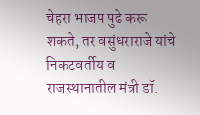चेहरा भाजप पुढे करू शकते, तर वसुंधराराजे यांचे निकटवर्तीय व राजस्थानातील मंत्री डॉ.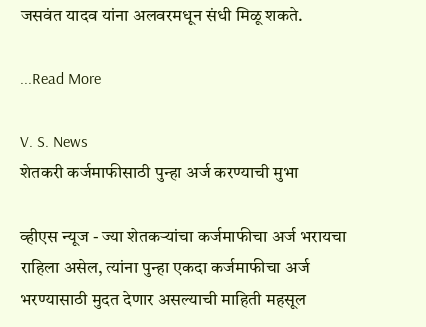जसवंत यादव यांना अलवरमधून संधी मिळू शकते.

...Read More

V. S. News
शेतकरी कर्जमाफीसाठी पुन्हा अर्ज करण्याची मुभा

व्हीएस न्यूज - ज्या शेतकऱ्यांचा कर्जमाफीचा अर्ज भरायचा राहिला असेल, त्यांना पुन्हा एकदा कर्जमाफीचा अर्ज भरण्यासाठी मुदत देणार असल्याची माहिती महसूल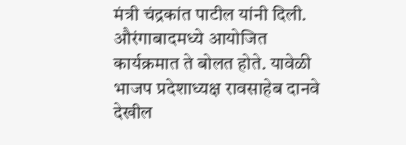मंत्री चंद्रकांत पाटील यांनी दिली. औरंगाबादमध्ये आयोजित कार्यक्रमात ते बोलत होते. यावेळी भाजप प्रदेशाध्यक्ष रावसाहेब दानवे देखील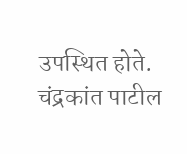उपस्थित होते. चंद्रकांत पाटील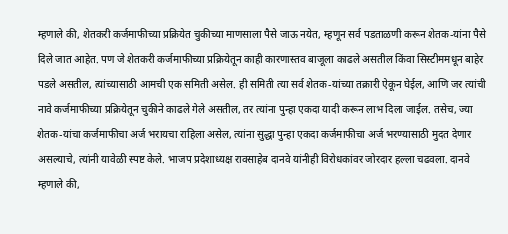म्हणाले की, शेतकरी कर्जमाफीच्या प्रक्रियेत चुकीच्या माणसाला पैसे जाऊ नयेत, म्हणून सर्व पडताळणी करून शेतक-यांना पैसे दिले जात आहेत. पण जे शेतकरी कर्जमाफीच्या प्रक्रियेतून काही कारणास्तव बाजूला काढले असतील किंवा सिस्टीममधून बाहेर पडले असतील, त्यांच्यासाठी आमची एक समिती असेल. ही समिती त्या सर्व शेतक-यांच्या तक्रारी ऐकून घेईल, आणि जर त्यांची नावे कर्जमाफीच्या प्रक्रियेतून चुकीने काढले गेले असतील, तर त्यांना पुन्हा एकदा यादी करून लाभ दिला जाईल. तसेच, ज्या शेतक-यांचा कर्जमाफीचा अर्ज भरायचा राहिला असेल, त्यांना सुद्धा पुन्हा एकदा कर्जमाफीचा अर्ज भरण्यासाठी मुदत देणार असल्याचे, त्यांनी यावेळी स्पष्ट केले. भाजप प्रदेशाध्यक्ष रावसाहेब दानवे यांनीही विरोधकांवर जोरदार हल्ला चढवला. दानवे म्हणाले की,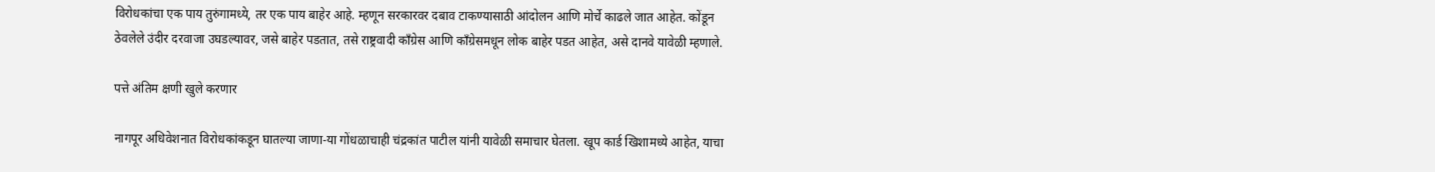विरोधकांचा एक पाय तुरुंगामध्ये, तर एक पाय बाहेर आहे. म्हणून सरकारवर दबाव टाकण्यासाठी आंदोलन आणि मोर्चे काढले जात आहेत. कोंडून ठेवलेले उंदीर दरवाजा उघडल्यावर, जसे बाहेर पडतात, तसे राष्ट्रवादी काँग्रेस आणि काँग्रेसमधून लोक बाहेर पडत आहेत, असे दानवे यावेळी म्हणाले.

पत्ते अंतिम क्षणी खुले करणार

नागपूर अधिवेशनात विरोधकांकडून घातल्या जाणा-या गोंधळाचाही चंद्रकांत पाटील यांनी यावेळी समाचार घेतला. खूप कार्ड खिशामध्ये आहेत, याचा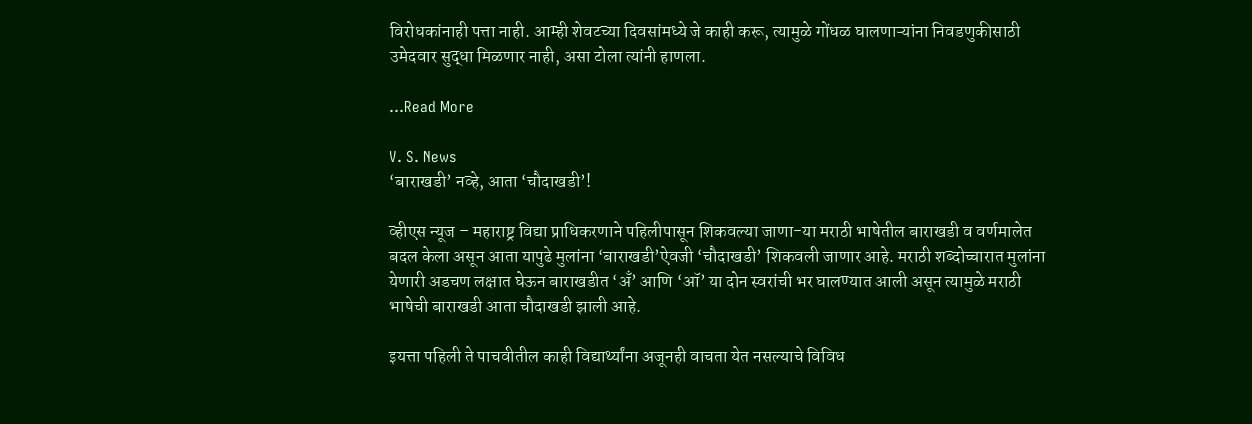विरोधकांनाही पत्ता नाही. आम्ही शेवटच्या दिवसांमध्ये जे काही करू, त्यामुळे गोंधळ घालणाऱ्यांना निवडणुकीसाठी उमेदवार सुद्धा मिळणार नाही, असा टोला त्यांनी हाणला.

...Read More

V. S. News
‘बाराखडी’ नव्हे, आता ‘चौदाखडी’!

व्हीएस न्यूज – महाराष्ट्र विद्या प्राधिकरणाने पहिलीपासून शिकवल्या जाणा-या मराठी भाषेतील बाराखडी व वर्णमालेत बदल केला असून आता यापुढे मुलांना ‘बाराखडी’ऐवजी ‘चौदाखडी’ शिकवली जाणार आहे. मराठी शब्दोच्चारात मुलांना येणारी अडचण लक्षात घेऊन बाराखडीत ‘अँ’ आणि ‘ऑ’ या दोन स्वरांची भर घालण्यात आली असून त्यामुळे मराठी भाषेची बाराखडी आता चौदाखडी झाली आहे.

इयत्ता पहिली ते पाचवीतील काही विद्यार्थ्यांना अजूनही वाचता येत नसल्याचे विविध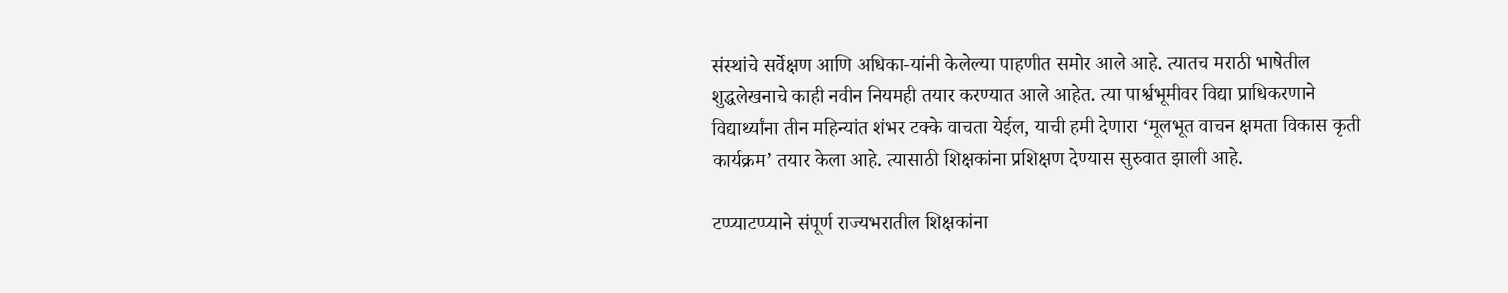संस्थांचे सर्वेक्षण आणि अधिका-यांनी केलेल्या पाहणीत समोर आले आहे. त्यातच मराठी भाषेतील शुद्धलेखनाचे काही नवीन नियमही तयार करण्यात आले आहेत. त्या पार्श्वभूमीवर विद्या प्राधिकरणाने विद्यार्थ्यांना तीन महिन्यांत शंभर टक्के वाचता येईल, याची हमी देणारा ‘मूलभूत वाचन क्षमता विकास कृती कार्यक्रम’ तयार केला आहे. त्यासाठी शिक्षकांना प्रशिक्षण देण्यास सुरुवात झाली आहे.

टप्प्याटप्प्याने संपूर्ण राज्यभरातील शिक्षकांना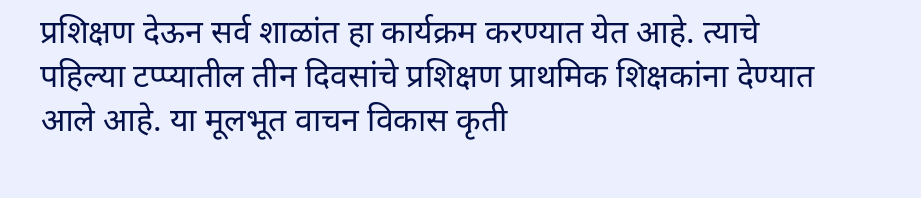प्रशिक्षण देऊन सर्व शाळांत हा कार्यक्रम करण्यात येत आहे. त्याचे पहिल्या टप्प्यातील तीन दिवसांचे प्रशिक्षण प्राथमिक शिक्षकांना देण्यात आले आहे. या मूलभूत वाचन विकास कृती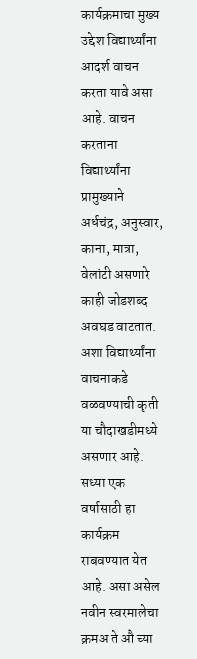कार्यक्रमाचा मुख्य उद्देश विद्यार्थ्यांना आदर्श वाचन करता यावे असा आहे. वाचन करताना विद्यार्थ्यांना प्रामुख्याने अर्धचंद्र, अनुस्वार, काना, मात्रा, वेलांटी असणारे काही जोडशब्द अवघड वाटतात. अशा विद्यार्थ्यांना वाचनाकडे वळवण्याची कृती या चौदाखडीमध्ये असणार आहे. सध्या एक वर्षासाठी हा कार्यक्रम राबवण्यात येत आहे. असा असेल नवीन स्वरमालेचा क्रमअ ते औ च्या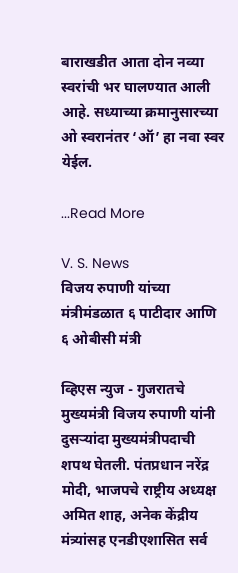बाराखडीत आता दोन नव्या स्वरांची भर घालण्यात आली आहे. सध्याच्या क्रमानुसारच्या ओ स्वरानंतर ‘ऑ’ हा नवा स्वर येईल.

...Read More

V. S. News
विजय रुपाणी यांच्या मंत्रीमंडळात ६ पाटीदार आणि ६ ओबीसी मंत्री

व्हिएस न्युज - गुजरातचे मुख्यमंत्री विजय रुपाणी यांनी दुसऱ्यांदा मुख्यमंत्रीपदाची शपथ घेतली. पंतप्रधान नरेंद्र मोदी, भाजपचे राष्ट्रीय अध्यक्ष अमित शाह, अनेक केंद्रीय मंत्र्यांसह एनडीएशासित सर्व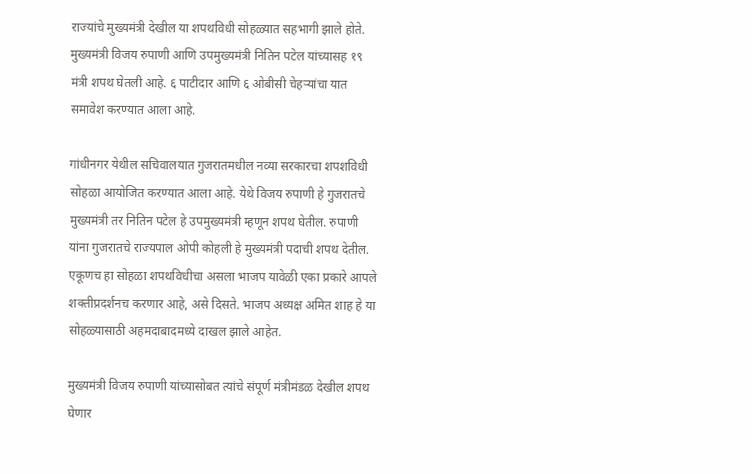राज्यांचे मुख्यमंत्री देखील या शपथविधी सोहळ्यात सहभागी झाले होते. मुख्यमंत्री विजय रुपाणी आणि उपमुख्यमंत्री नितिन पटेल यांच्यासह १९ मंत्री शपथ घेतली आहे. ६ पाटीदार आणि ६ ओबीसी चेहऱ्यांचा यात समावेश करण्यात आला आहे.

गांधीनगर येथील सचिवालयात गुजरातमधील नव्या सरकारचा शपशविधी सोहळा आयोजित करण्यात आला आहे. येथे विजय रुपाणी हे गुजरातचे मुख्यमंत्री तर नितिन पटेल हे उपमुख्यमंत्री म्हणून शपथ घेतील. रुपाणी यांना गुजरातचे राज्यपाल ओपी कोहली हे मुख्यमंत्री पदाची शपथ देतील. एकूणच हा सोहळा शपथविधीचा असला भाजप यावेळी एका प्रकारे आपले शक्तीप्रदर्शनच करणार आहे, असे दिसते. भाजप अध्यक्ष अमित शाह हे या सोहळ्यासाठी अहमदाबादमध्ये दाखल झाले आहेत.

मुख्यमंत्री विजय रुपाणी यांच्यासोबत त्यांचे संपूर्ण मंत्रीमंडळ देखील शपथ घेणार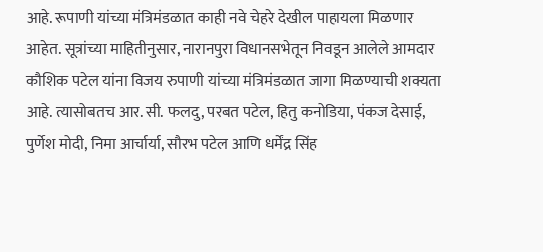आहे. रूपाणी यांच्या मंत्रिमंडळात काही नवे चेहरे देखील पाहायला मिळणार आहेत. सूत्रांच्या माहितीनुसार, नारानपुरा विधानसभेतून निवडून आलेले आमदार कौशिक पटेल यांना विजय रुपाणी यांच्या मंत्रिमंडळात जागा मिळण्याची शक्यता आहे. त्यासोबतच आर. सी. फलदु, परबत पटेल, हितु कनोडिया, पंकज देसाई, पुर्णेश मोदी, निमा आर्चार्या, सौरभ पटेल आणि धर्मेंद्र सिंह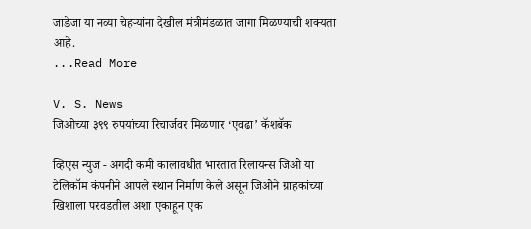जाडेजा या नव्या चेहऱ्यांना देखील मंत्रीमंडळात जागा मिळण्याची शक्यता आहे.
...Read More

V. S. News
जिओच्या ३९९ रुपयांच्या रिचार्जवर मिळणार ‘एवढा’ कॅशबॅक

व्हिएस न्युज - अगदी कमी कालावधीत भारतात रिलायन्स जिओ या टेलिकॉम कंपनीने आपले स्थान निर्माण केले असून जिओने ग्राहकांच्या खिशाला परवडतील अशा एकाहून एक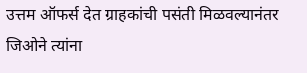उत्तम ऑफर्स देत ग्राहकांची पसंती मिळवल्यानंतर जिओने त्यांना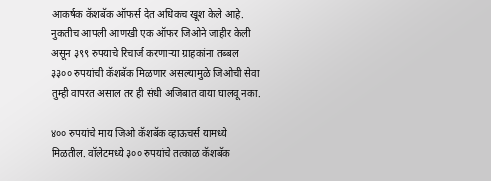आकर्षक कॅशबॅक ऑफर्स देत अधिकच खूश केले आहे. नुकतीच आपली आणखी एक ऑफर जिओने जाहीर केली असून ३९९ रुपयाचे रिचार्ज करणाऱ्या ग्राहकांना तब्बल ३३०० रुपयांची कॅशबॅक मिळणार असल्यामुळे जिओची सेवा तुम्ही वापरत असाल तर ही संधी अजिबात वाया घालवू नका.

४०० रुपयांचे माय जिओ कॅशबॅक व्हाऊचर्स यामध्ये मिळतील. वॉलेटमध्ये ३०० रुपयांचे तत्काळ कॅशबॅक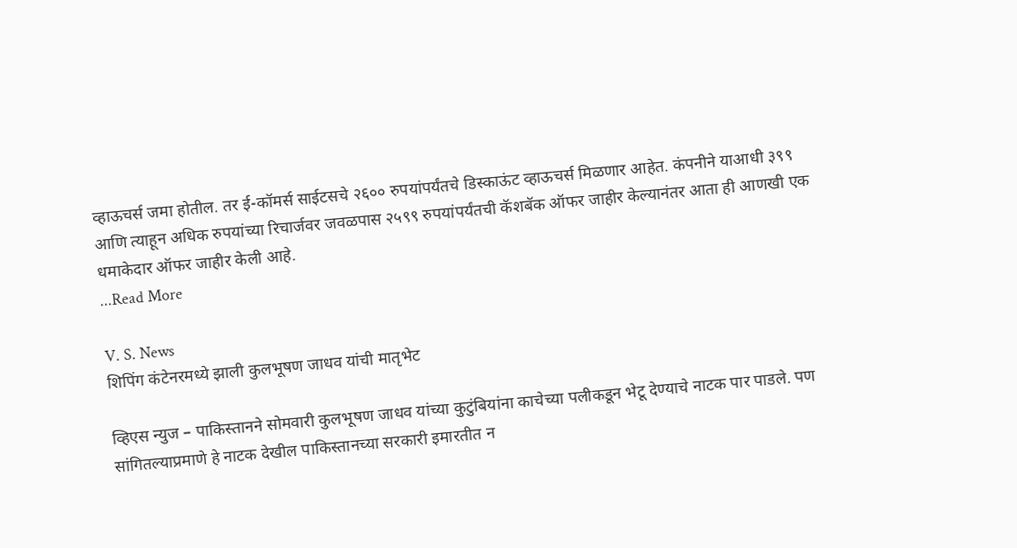व्हाऊचर्स जमा होतील. तर ई-कॉमर्स साईटसचे २६०० रुपयांपर्यंतचे डिस्काऊंट व्हाऊचर्स मिळणार आहेत. कंपनीने याआधी ३९९ आणि त्याहून अधिक रुपयांच्या रिचार्जवर जवळपास २५९९ रुपयांपर्यंतची कॅशबॅक ऑफर जाहीर केल्यानंतर आता ही आणखी एक धमाकेदार ऑफर जाहीर केली आहे.
...Read More

V. S. News
शिपिंग कंटेनरमध्ये झाली कुलभूषण जाधव यांची मातृभेट

व्हिएस न्युज – पाकिस्तानने सोमवारी कुलभूषण जाधव यांच्या कुटुंबियांना काचेच्या पलीकडून भेटू देण्याचे नाटक पार पाडले. पण सांगितल्याप्रमाणे हे नाटक देखील पाकिस्तानच्या सरकारी इमारतीत न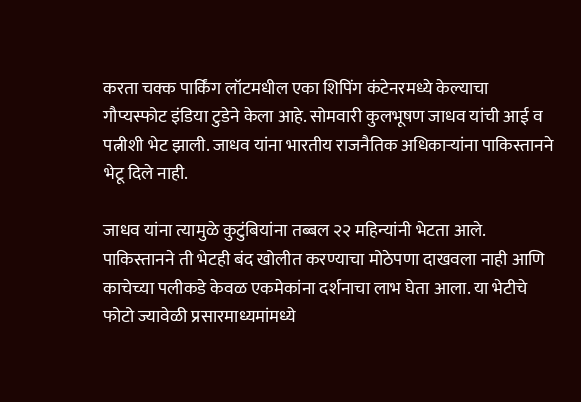करता चक्क पार्किंग लॉटमधील एका शिपिंग कंटेनरमध्ये केल्याचा गौप्यस्फोट इंडिया टुडेने केला आहे. सोमवारी कुलभूषण जाधव यांची आई व पत्नीशी भेट झाली. जाधव यांना भारतीय राजनैतिक अधिकाऱ्यांना पाकिस्तानने भेटू दिले नाही.

जाधव यांना त्यामुळे कुटुंबियांना तब्बल २२ महिन्यांनी भेटता आले. पाकिस्तानने ती भेटही बंद खोलीत करण्याचा मोठेपणा दाखवला नाही आणि काचेच्या पलीकडे केवळ एकमेकांना दर्शनाचा लाभ घेता आला. या भेटीचे फोटो ज्यावेळी प्रसारमाध्यमांमध्ये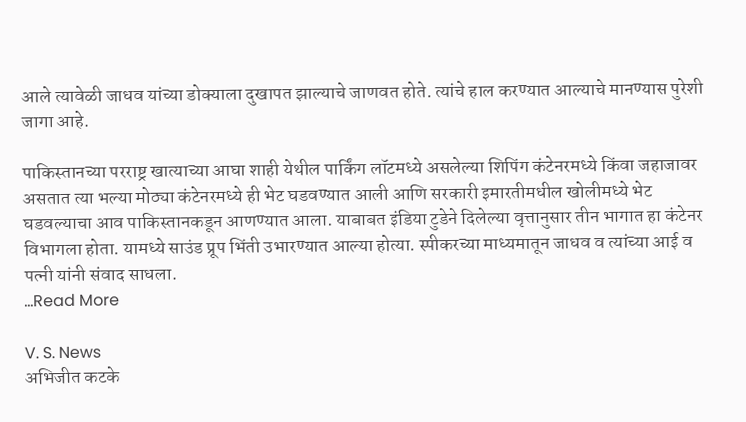आले त्यावेळी जाधव यांच्या डोक्याला दुखापत झाल्याचे जाणवत होते. त्यांचे हाल करण्यात आल्याचे मानण्यास पुरेशी जागा आहे.

पाकिस्तानच्या परराष्ट्र खात्याच्या आघा शाही येथील पार्किंग लॉटमध्ये असलेल्या शिपिंग कंटेनरमध्ये किंवा जहाजावर असतात त्या भल्या मोठ्या कंटेनरमध्ये ही भेट घडवण्यात आली आणि सरकारी इमारतीमधील खोलीमध्ये भेट घडवल्याचा आव पाकिस्तानकडून आणण्यात आला. याबाबत इंडिया टुडेने दिलेल्या वृत्तानुसार तीन भागात हा कंटेनर विभागला होता. यामध्ये साउंड प्रूप भिंती उभारण्यात आल्या होत्या. स्पीकरच्या माध्यमातून जाधव व त्यांच्या आई व पत्नी यांनी संवाद साधला.
...Read More

V. S. News
अभिजीत कटके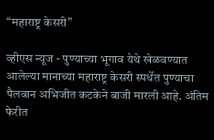“महाराष्ट्र केसरी”

व्हीएस न्यूज - पुण्याच्या भूगाव येथे खेळवण्यात आलेल्या मानाच्या महाराष्ट्र केसरी स्पर्धेत पुण्याचा पैलवान अभिजीत कटकेने बाजी मारली आहे. अंतिम फेरीत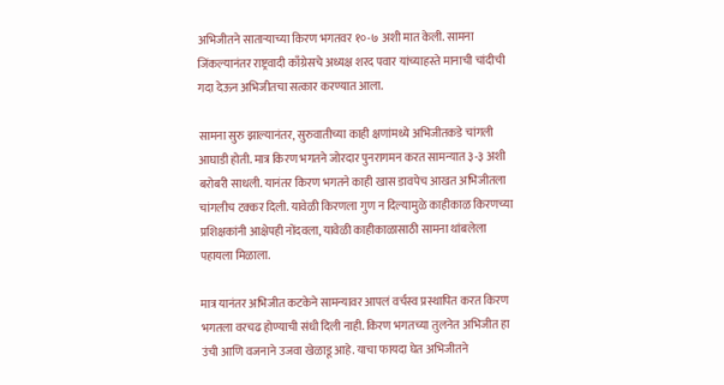अभिजीतने साताऱ्याच्या किरण भगतवर १०-७ अशी मात केली. सामना जिंकल्यानंतर राष्ट्रवादी काँग्रेसचे अध्यक्ष शरद पवार यांच्याहस्ते मानाची चांदीची गदा देऊन अभिजीतचा सत्कार करण्यात आला.

सामना सुरु झाल्यानंतर, सुरुवातीच्या काही क्षणांमध्ये अभिजीतकडे चांगली आघाडी होती. मात्र किरण भगतने जोरदार पुनरागमन करत सामन्यात ३-३ अशी बरोबरी साधली. यानंतर किरण भगतने काही खास डावपेच आखत अभिजीतला चांगलीच टक्कर दिली. यावेळी किरणला गुण न दिल्यामुळे काहीकाळ किरणच्या प्रशिक्षकांनी आक्षेपही नोंदवला, यावेळी काहीकाळासाठी सामना थांबलेला पहायला मिळाला.

मात्र यानंतर अभिजीत कटकेने सामन्यावर आपलं वर्चस्व प्रस्थापित करत किरण भगतला वरचढ होण्याची संधी दिली नाही. किरण भगतच्या तुलनेत अभिजीत हा उंची आणि वजनाने उजवा खेळाडू आहे. याचा फायदा घेत अभिजीतने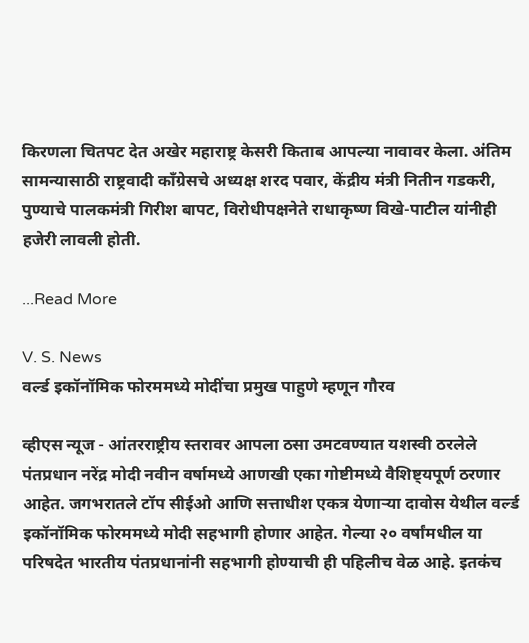किरणला चितपट देत अखेर महाराष्ट्र केसरी किताब आपल्या नावावर केला. अंतिम सामन्यासाठी राष्ट्रवादी काँग्रेसचे अध्यक्ष शरद पवार, केंद्रीय मंत्री नितीन गडकरी, पुण्याचे पालकमंत्री गिरीश बापट, विरोधीपक्षनेते राधाकृष्ण विखे-पाटील यांनीही हजेरी लावली होती.

...Read More

V. S. News
वर्ल्ड इकॉनॉमिक फोरममध्ये मोदींचा प्रमुख पाहुणे म्हणून गौरव

व्हीएस न्यूज - आंतरराष्ट्रीय स्तरावर आपला ठसा उमटवण्यात यशस्वी ठरलेले पंतप्रधान नरेंद्र मोदी नवीन वर्षामध्ये आणखी एका गोष्टीमध्ये वैशिष्ट्यपूर्ण ठरणार आहेत. जगभरातले टॉप सीईओ आणि सत्ताधीश एकत्र येणाऱ्या दावोस येथील वर्ल्ड इकॉनॉमिक फोरममध्ये मोदी सहभागी होणार आहेत. गेल्या २० वर्षांमधील या परिषदेत भारतीय पंतप्रधानांनी सहभागी होण्याची ही पहिलीच वेळ आहे. इतकंच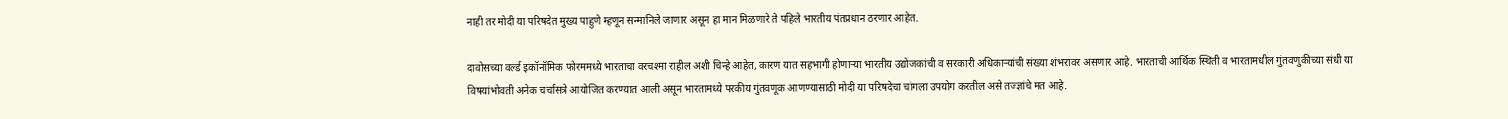नाही तर मोदी या परिषदेत मुख्य पाहुणे म्हणून सन्मानिले जाणार असून हा मान मिळणारे ते पहिले भारतीय पंतप्रधान ठरणार आहेत.

दावोसच्या वर्ल्ड इकॉनॉमिक फोरममध्ये भारताचा वरचश्मा राहील अशी चिन्हे आहेत, कारण यात सहभागी होणाऱ्या भारतीय उद्योजकांची व सरकारी अधिकाऱ्यांची संख्या शंभरावर असणार आहे. भारताची आर्थिक स्थिती व भारतामधील गुंतवणुकीच्या संधी या विषयांभोवती अनेक चर्चासत्रे आयोजित करण्यात आली असून भारतामध्ये परकीय गुंतवणूक आणण्यासाठी मोदी या परिषदेचा चांगला उपयोग करतील असे तज्ज्ञांचे मत आहे.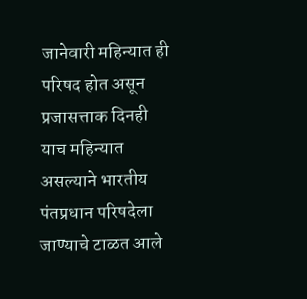जानेवारी महिन्यात ही परिषद होत असून प्रजासत्ताक दिनही याच महिन्यात असल्याने भारतीय पंतप्रधान परिषदेला जाण्याचे टाळत आले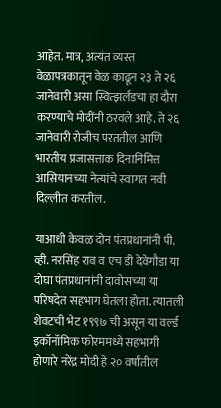आहेत. मात्र, अत्यंत व्यस्त वेळापत्रकातून वेळ काढून २३ ते २६ जानेवारी असा स्वित्झर्लंडचा हा दौरा करण्याचे मोदींनी ठरवले आहे. ते २६ जानेवारी रोजीच परततील आणि भारतीय प्रजासत्ताक दिनानिमित्त आसियानच्या नेत्यांचे स्वागत नवी दिल्लीत करतील.

याआधी केवळ दोन पंतप्रधानांनी पी. व्ही. नरसिंह राव व एच डी देवेगौडा या दोघा पंतप्रधानांनी दावोसच्या या परिषदेत सहभाग घेतला होता. त्यातली शेवटची भेट १९९७ ची असून या वर्ल्ड इकॉनॉमिक फोरममध्ये सहभागी होणारे नरेंद्र मोदी हे २० वर्षांतील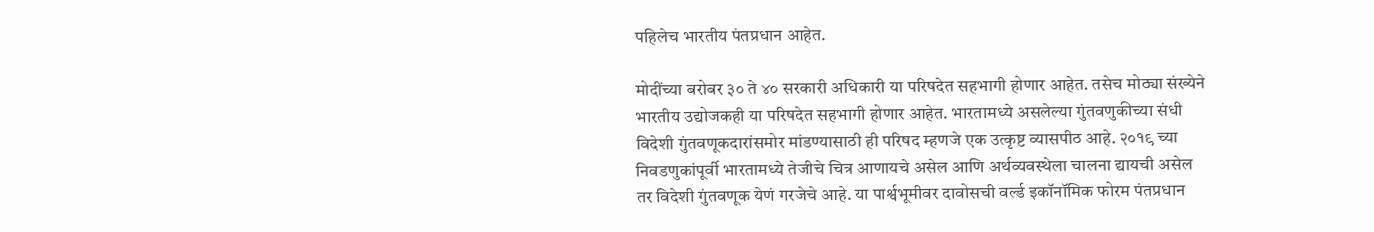पहिलेच भारतीय पंतप्रधान आहेत.

मोदींच्या बरोबर ३० ते ४० सरकारी अधिकारी या परिषदेत सहभागी होणार आहेत. तसेच मोठ्या संख्येने भारतीय उद्योजकही या परिषदेत सहभागी होणार आहेत. भारतामध्ये असलेल्या गुंतवणुकीच्या संधी विदेशी गुंतवणूकदारांसमोर मांडण्यासाठी ही परिषद म्हणजे एक उत्कृष्ट व्यासपीठ आहे. २०१९ च्या निवडणुकांपूर्वी भारतामध्ये तेजीचे चित्र आणायचे असेल आणि अर्थव्यवस्थेला चालना द्यायची असेल तर विदेशी गुंतवणूक येणं गरजेचे आहे. या पार्श्वभूमीवर दावोसची वर्ल्ड इकॉनॉमिक फोरम पंतप्रधान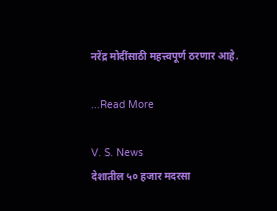नरेंद्र मोदींसाठी महत्त्वपूर्ण ठरणार आहे.

...Read More

V. S. News
देशातील ५० हजार मदरसा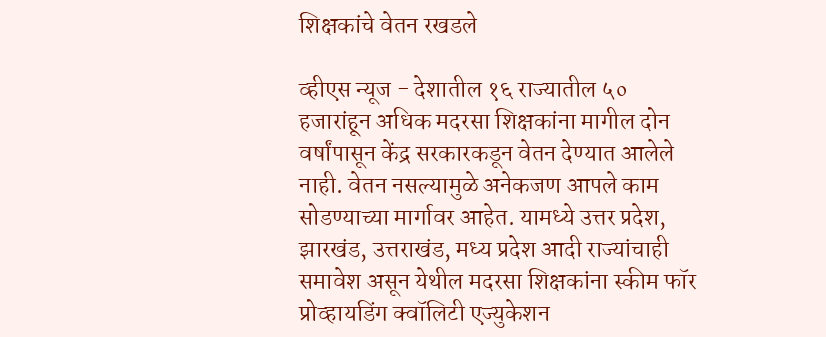शिक्षकांचे वेतन रखडले

व्हीएस न्यूज - देशातील १६ राज्यातील ५० हजारांहून अधिक मदरसा शिक्षकांना मागील दोन वर्षांपासून केंद्र सरकारकडून वेतन देण्यात आलेले नाही. वेतन नसल्यामुळे अनेकजण आपले काम सोडण्याच्या मार्गावर आहेत. यामध्ये उत्तर प्रदेश, झारखंड, उत्तराखंड, मध्य प्रदेश आदी राज्यांचाही समावेश असून येथील मदरसा शिक्षकांना स्कीम फॉर प्रोव्हायडिंग क्वॉलिटी एज्युकेशन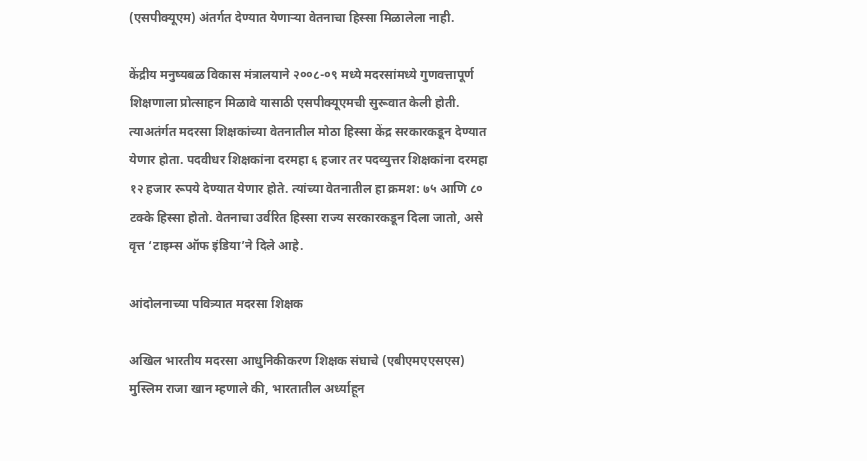(एसपीक्यूएम) अंतर्गत देण्यात येणाऱ्या वेतनाचा हिस्सा मिळालेला नाही.

केंद्रीय मनुष्यबळ विकास मंत्रालयाने २००८-०९ मध्ये मदरसांमध्ये गुणवत्तापूर्ण शिक्षणाला प्रोत्साहन मिळावे यासाठी एसपीक्यूएमची सुरूवात केली होती. त्याअतंर्गत मदरसा शिक्षकांच्या वेतनातील मोठा हिस्सा केंद्र सरकारकडून देण्यात येणार होता. पदवीधर शिक्षकांना दरमहा ६ हजार तर पदव्युत्तर शिक्षकांना दरमहा १२ हजार रूपये देण्यात येणार होते. त्यांच्या वेतनातील हा क्रमश: ७५ आणि ८० टक्के हिस्सा होतो. वेतनाचा उर्वरित हिस्सा राज्य सरकारकडून दिला जातो, असे वृत्त ‘टाइम्स ऑफ इंडिया’ने दिले आहे.

आंदोलनाच्या पवित्र्यात मदरसा शिक्षक

अखिल भारतीय मदरसा आधुनिकीकरण शिक्षक संघाचे (एबीएमएएसएस) मुस्लिम राजा खान म्हणाले की, भारतातील अर्ध्याहून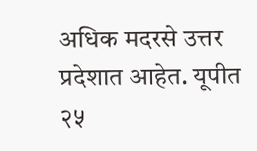अधिक मदरसे उत्तर प्रदेशात आहेत. यूपीत २५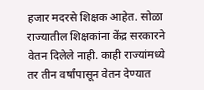हजार मदरसे शिक्षक आहेत. सोळा राज्यातील शिक्षकांना केंद्र सरकारने वेतन दिलेले नाही. काही राज्यांमध्ये तर तीन वर्षांपासून वेतन देण्यात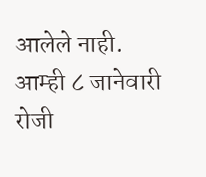आलेले नाही. आम्ही ८ जानेवारी रोजी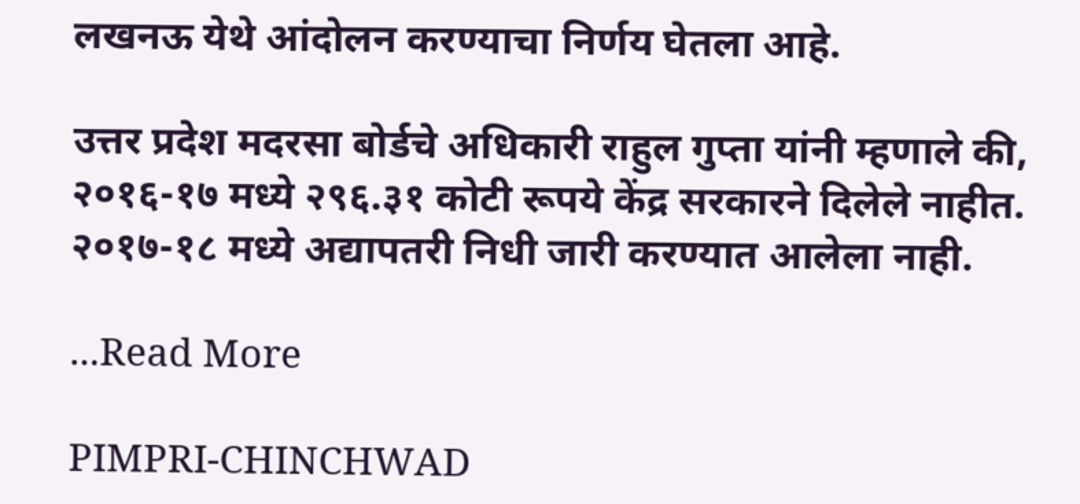लखनऊ येथे आंदोलन करण्याचा निर्णय घेतला आहे.

उत्तर प्रदेश मदरसा बोर्डचे अधिकारी राहुल गुप्ता यांनी म्हणाले की, २०१६-१७ मध्ये २९६.३१ कोटी रूपये केंद्र सरकारने दिलेले नाहीत. २०१७-१८ मध्ये अद्यापतरी निधी जारी करण्यात आलेला नाही.

...Read More

PIMPRI-CHINCHWAD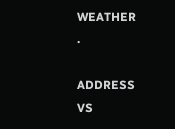WEATHER
.

ADDRESS
VS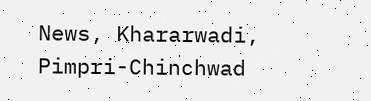News, Khararwadi,
Pimpri-Chinchwad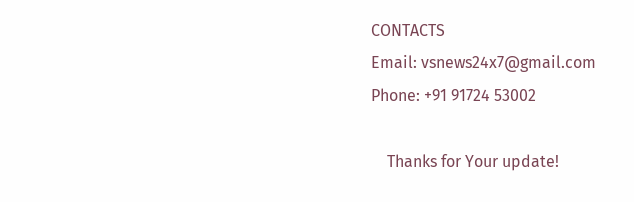CONTACTS
Email: vsnews24x7@gmail.com
Phone: +91 91724 53002

    Thanks for Your update!